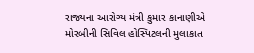રાજ્યના આરોગ્ય મંત્રી કુમાર કાનાણીએ મોરબીની સિવિલ હોસ્પિટલની મુલાકાત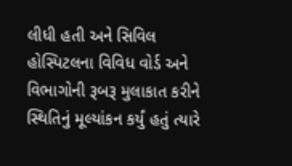લીધી હતી અને સિવિલ હોસ્પિટલના વિવિધ વોર્ડ અને વિભાગોની રૂબરૂ મુલાકાત કરીને સ્થિતિનું મૂલ્યાંકન કર્યું હતું ત્યારે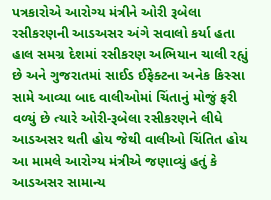પત્રકારોએ આરોગ્ય મંત્રીને ઓરી રૂબેલા રસીકરણની આડઅસર અંગે સવાલો કર્યા હતા
હાલ સમગ્ર દેશમાં રસીકરણ અભિયાન ચાલી રહ્યું છે અને ગુજરાતમાં સાઈડ ઈફેક્ટના અનેક કિસ્સા સામે આવ્યા બાદ વાલીઓમાં ચિંતાનું મોજું ફરી વળ્યું છે ત્યારે ઓરી-રૂબેલા રસીકરણને લીધે આડઅસર થતી હોય જેથી વાલીઓ ચિંતિત હોય આ મામલે આરોગ્ય મંત્રીએ જણાવ્યું હતું કે આડઅસર સામાન્ય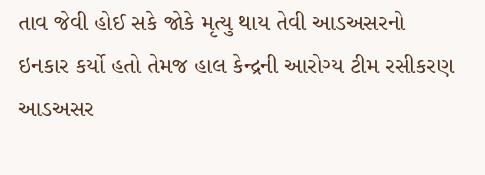તાવ જેવી હોઈ સકે જોકે મૃત્યુ થાય તેવી આડઅસરનો ઇનકાર કર્યો હતો તેમજ હાલ કેન્દ્રની આરોગ્ય ટીમ રસીકરણ આડઅસર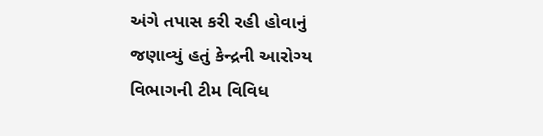અંગે તપાસ કરી રહી હોવાનું જણાવ્યું હતું કેન્દ્રની આરોગ્ય વિભાગની ટીમ વિવિધ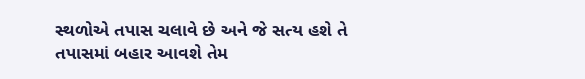સ્થળોએ તપાસ ચલાવે છે અને જે સત્ય હશે તે તપાસમાં બહાર આવશે તેમ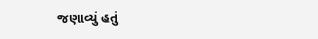જણાવ્યું હતું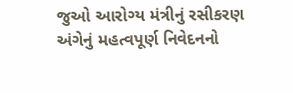જુઓ આરોગ્ય મંત્રીનું રસીકરણ અંગેનું મહત્વપૂર્ણ નિવેદનનો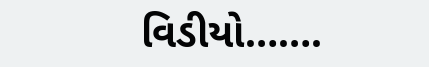વિડીયો…….